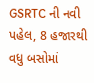GSRTC ની નવી પહેલ, 8 હજારથી વધુ બસોમાં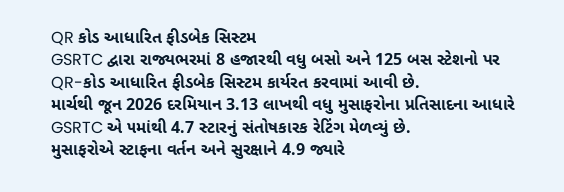QR કોડ આધારિત ફીડબેક સિસ્ટમ
GSRTC દ્વારા રાજ્યભરમાં 8 હજારથી વધુ બસો અને 125 બસ સ્ટેશનો પર QR-કોડ આધારિત ફીડબેક સિસ્ટમ કાર્યરત કરવામાં આવી છે.
માર્ચથી જૂન 2026 દરમિયાન 3.13 લાખથી વધુ મુસાફરોના પ્રતિસાદના આધારે GSRTC એ ૫માંથી 4.7 સ્ટારનું સંતોષકારક રેટિંગ મેળવ્યું છે.
મુસાફરોએ સ્ટાફના વર્તન અને સુરક્ષાને 4.9 જ્યારે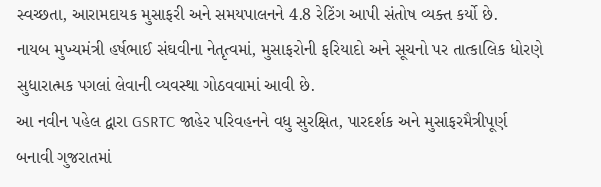સ્વચ્છતા, આરામદાયક મુસાફરી અને સમયપાલનને 4.8 રેટિંગ આપી સંતોષ વ્યક્ત કર્યો છે.
નાયબ મુખ્યમંત્રી હર્ષભાઈ સંઘવીના નેતૃત્વમાં, મુસાફરોની ફરિયાદો અને સૂચનો પર તાત્કાલિક ધોરણે સુધારાત્મક પગલાં લેવાની વ્યવસ્થા ગોઠવવામાં આવી છે.
આ નવીન પહેલ દ્વારા GSRTC જાહેર પરિવહનને વધુ સુરક્ષિત, પારદર્શક અને મુસાફરમૈત્રીપૂર્ણ બનાવી ગુજરાતમાં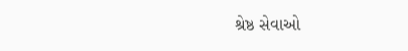શ્રેષ્ઠ સેવાઓ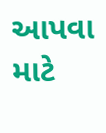આપવા માટે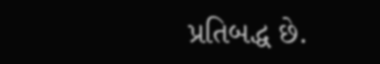પ્રતિબદ્ધ છે.